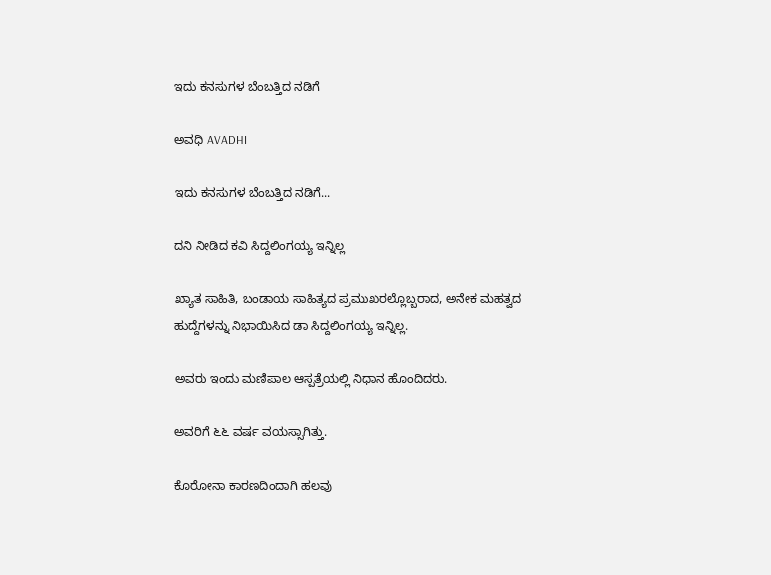ಇದು ಕನಸುಗಳ ಬೆಂಬತ್ತಿದ ನಡಿಗೆ‍

ಅವಧಿ AVADHI

ಇದು ಕನಸುಗಳ ಬೆಂಬತ್ತಿದ ನಡಿಗೆ...

ದನಿ ನೀಡಿದ ಕವಿ ಸಿದ್ದಲಿಂಗಯ್ಯ ಇನ್ನಿಲ್ಲ

ಖ್ಯಾತ ಸಾಹಿತಿ, ಬಂಡಾಯ ಸಾಹಿತ್ಯದ ಪ್ರಮುಖರಲ್ಲೊಬ್ಬರಾದ, ಅನೇಕ ಮಹತ್ವದ ಹುದ್ದೆಗಳನ್ನು ನಿಭಾಯಿಸಿದ ಡಾ ಸಿದ್ದಲಿಂಗಯ್ಯ ಇನ್ನಿಲ್ಲ.

ಅವರು ಇಂದು ಮಣಿಪಾಲ ಆಸ್ಪತ್ರೆಯಲ್ಲಿ ನಿಧಾನ ಹೊಂದಿದರು.

ಅವರಿಗೆ ೬೬ ವರ್ಷ ವಯಸ್ಸಾಗಿತ್ತು.

ಕೊರೋನಾ ಕಾರಣದಿಂದಾಗಿ ಹಲವು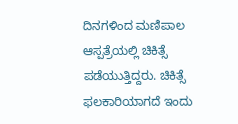ದಿನಗಳಿಂದ ಮಣಿಪಾಲ ಆಸ್ಪತ್ರೆಯಲ್ಲಿ ಚಿಕಿತ್ಸೆ ಪಡೆಯುತ್ತಿದ್ದರು. ಚಿಕಿತ್ಸೆ ಫಲಕಾರಿಯಾಗದೆ ಇಂದು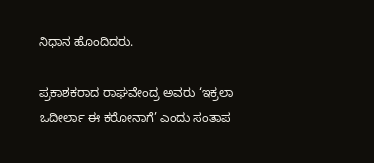ನಿಧಾನ ಹೊಂದಿದರು.

ಪ್ರಕಾಶಕರಾದ ರಾಘವೇಂದ್ರ ಅವರು ‘ಇಕ್ರಲಾ ಒದೀರ್ಲಾ ಈ ಕರೋನಾಗೆ’ ಎಂದು ಸಂತಾಪ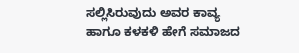ಸಲ್ಲಿಸಿರುವುದು ಅವರ ಕಾವ್ಯ ಹಾಗೂ ಕಳಕಳಿ ಹೇಗೆ ಸಮಾಜದ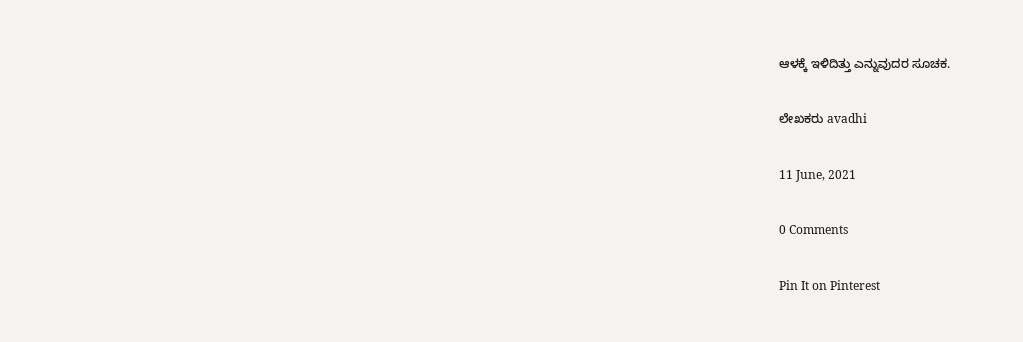ಆಳಕ್ಕೆ ಇಳಿದಿತ್ತು ಎನ್ನುವುದರ ಸೂಚಕ.

ಲೇಖಕರು avadhi

11 June, 2021

0 Comments

Pin It on Pinterest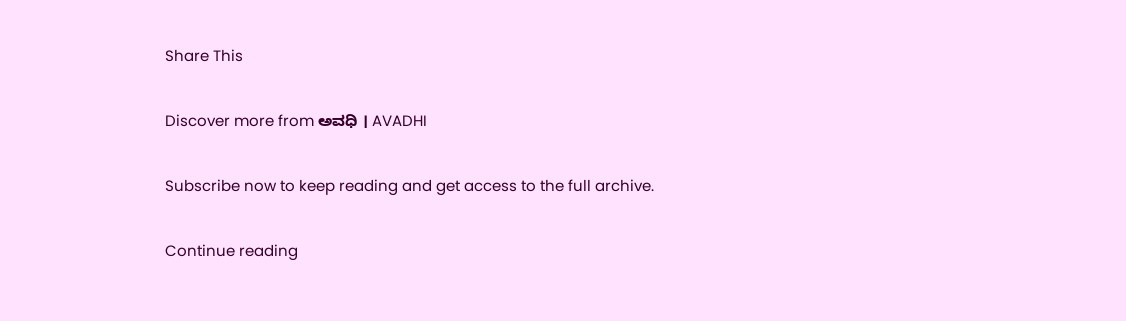Share This

Discover more from ಅವಧಿ । AVADHI

Subscribe now to keep reading and get access to the full archive.

Continue reading